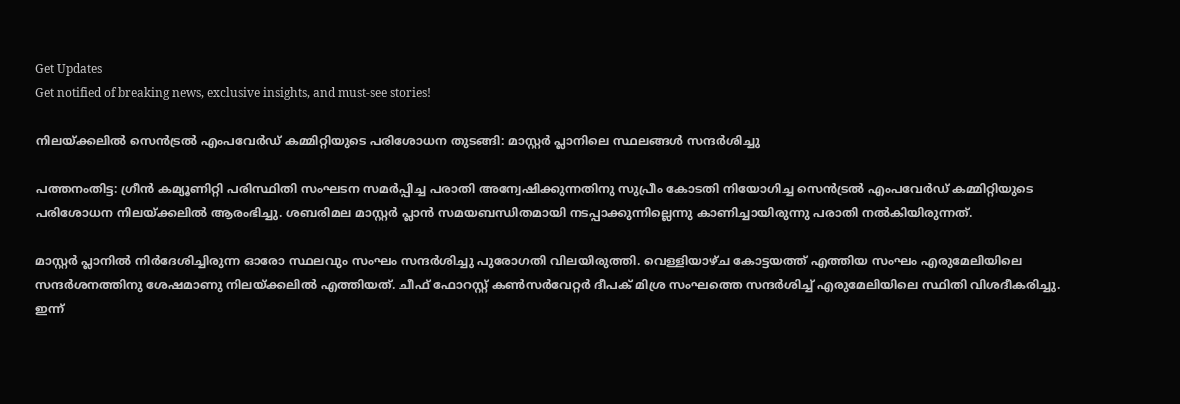Get Updates
Get notified of breaking news, exclusive insights, and must-see stories!

നിലയ്ക്കലിൽ സെൻട്രൽ എംപവേർഡ് കമ്മിറ്റിയുടെ പരിശോധന തുടങ്ങി: മാസ്റ്റർ പ്ലാനിലെ സ്ഥലങ്ങള്‍ സന്ദർശിച്ചു

പത്തനംതിട്ട: ഗ്രീൻ കമ്യൂണിറ്റി പരിസ്ഥിതി സംഘടന സമർപ്പിച്ച പരാതി അന്വേഷിക്കുന്നതിനു സുപ്രീം കോടതി നിയോഗിച്ച സെൻട്രൽ എംപവേർഡ് കമ്മിറ്റിയുടെ പരിശോധന നിലയ്ക്കലിൽ ആരംഭിച്ചു. ശബരിമല മാസ്റ്റർ പ്ലാൻ സമയബന്ധിതമായി നടപ്പാക്കുന്നില്ലെന്നു കാണിച്ചായിരുന്നു പരാതി നൽകിയിരുന്നത്.

മാസ്റ്റർ പ്ലാനിൽ നിർദേശിച്ചിരുന്ന ഓരോ സ്ഥലവും സംഘം സന്ദർശിച്ചു പുരോഗതി വിലയിരുത്തി. വെള്ളിയാഴ്ച കോട്ടയത്ത് എത്തിയ സംഘം എരുമേലിയിലെ സന്ദർശനത്തിനു ശേഷമാണു നിലയ്ക്കലിൽ എത്തിയത്. ചീഫ് ഫോറസ്റ്റ് കൺസർവേറ്റർ ദീപക് മിശ്ര സംഘത്തെ സന്ദർശിച്ച് എരുമേലിയിലെ സ്ഥിതി വിശദീകരിച്ചു. ഇന്ന്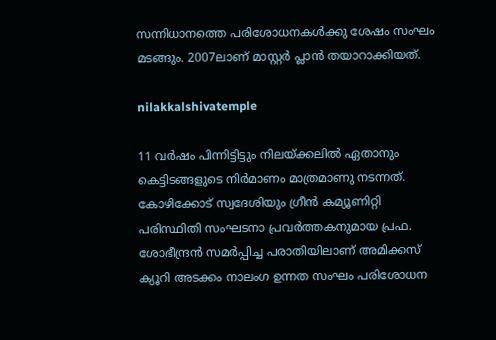സന്നിധാനത്തെ പരിശോധനകൾക്കു ശേഷം സംഘം മടങ്ങും. 2007ലാണ് മാസ്റ്റർ പ്ലാൻ തയാറാക്കിയത്.

nilakkalshivatemple

11 വർഷം പിന്നിട്ടിട്ടും നിലയ്ക്കലിൽ ഏതാനും കെട്ടിടങ്ങളുടെ നിർമാണം മാത്രമാണു നടന്നത്. കോഴിക്കോട് സ്വദേശിയും ഗ്രീൻ കമ്യൂണിറ്റി പരിസ്ഥിതി സംഘടനാ പ്രവർത്തകനുമായ പ്രഫ. ശോഭീന്ദ്രൻ സമർപ്പിച്ച പരാതിയിലാണ് അമിക്കസ് ക്യൂറി അടക്കം നാലംഗ ഉന്നത സംഘം പരിശോധന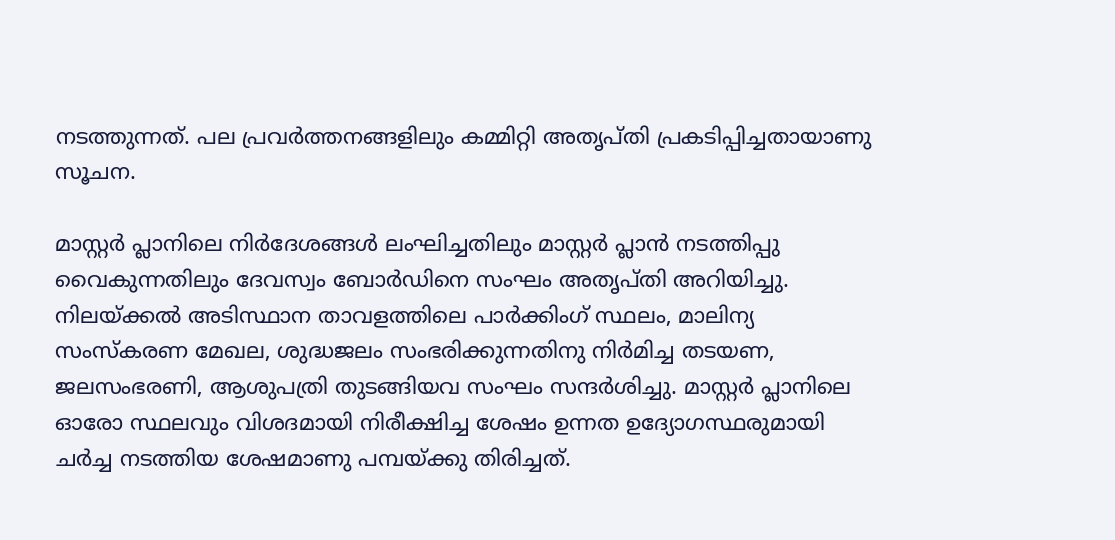നടത്തുന്നത്. പല പ്രവർത്തനങ്ങളിലും കമ്മിറ്റി അതൃപ്തി പ്രകടിപ്പിച്ചതായാണു സൂചന.

മാസ്റ്റർ പ്ലാനിലെ നിർദേശങ്ങൾ ലംഘിച്ചതിലും മാസ്റ്റർ പ്ലാൻ നടത്തിപ്പു വൈകുന്നതിലും ദേവസ്വം ബോർഡിനെ സംഘം അതൃപ്തി അറിയിച്ചു. നിലയ്ക്കൽ അടിസ്ഥാന താവളത്തിലെ പാർക്കിംഗ് സ്ഥലം, മാലിന്യ സംസ്‌കരണ മേഖല, ശുദ്ധജലം സംഭരിക്കുന്നതിനു നിർമിച്ച തടയണ, ജലസംഭരണി, ആശുപത്രി തുടങ്ങിയവ സംഘം സന്ദർശിച്ചു. മാസ്റ്റർ പ്ലാനിലെ ഓരോ സ്ഥലവും വിശദമായി നിരീക്ഷിച്ച ശേഷം ഉന്നത ഉദ്യോഗസ്ഥരുമായി ചർച്ച നടത്തിയ ശേഷമാണു പമ്പയ്ക്കു തിരിച്ചത്.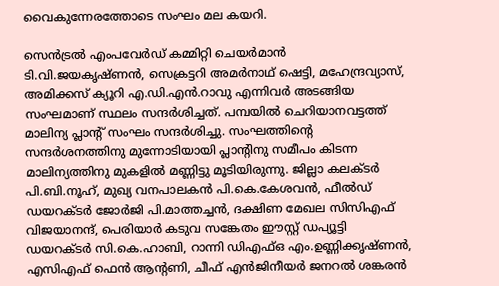വൈകുന്നേരത്തോടെ സംഘം മല കയറി.

സെൻട്രൽ എംപവേർഡ് കമ്മിറ്റി ചെയർമാൻ ടി.വി.ജയകൃഷ്ണൻ, സെക്രട്ടറി അമർനാഥ് ഷെട്ടി, മഹേന്ദ്രവ്യാസ്, അമിക്കസ് ക്യൂറി എ.ഡി.എൻ.റാവു എന്നിവർ അടങ്ങിയ സംഘമാണ് സ്ഥലം സന്ദർശിച്ചത്. പമ്പയിൽ ചെറിയാനവട്ടത്ത് മാലിന്യ പ്ലാന്റ് സംഘം സന്ദർശിച്ചു. സംഘത്തിന്റെ സന്ദർശനത്തിനു മുന്നോടിയായി പ്ലാന്റിനു സമീപം കിടന്ന മാലിന്യത്തിനു മുകളിൽ മണ്ണിട്ടു മൂടിയിരുന്നു. ജില്ലാ കലക്ടർ പി.ബി.നൂഹ്, മുഖ്യ വനപാലകൻ പി.കെ.കേശവൻ, ഫീൽഡ് ഡയറക്ടർ ജോർജി പി.മാത്തച്ചൻ, ദക്ഷിണ മേഖല സിസിഎഫ് വിജയാനന്ദ്, പെരിയാർ കടുവ സങ്കേതം ഈസ്റ്റ് ഡപ്യൂട്ടി ഡയറക്ടർ സി.കെ.ഹാബി, റാന്നി ഡിഎഫ്ഒ എം.ഉണ്ണിക്കൃഷ്ണൻ, എസിഎഫ് ഫെൻ ആന്റണി, ചീഫ് എൻജിനീയർ ജനറൽ ശങ്കരൻ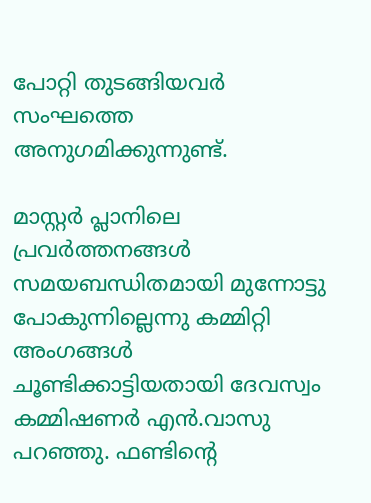പോറ്റി തുടങ്ങിയവർ സംഘത്തെ അനുഗമിക്കുന്നുണ്ട്.

മാസ്റ്റർ പ്ലാനിലെ പ്രവർത്തനങ്ങൾ സമയബന്ധിതമായി മുന്നോട്ടു പോകുന്നില്ലെന്നു കമ്മിറ്റി അംഗങ്ങൾ ചൂണ്ടിക്കാട്ടിയതായി ദേവസ്വം കമ്മിഷണർ എൻ.വാസു പറഞ്ഞു. ഫണ്ടിന്റെ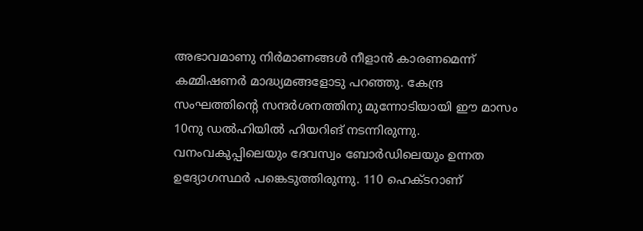അഭാവമാണു നിർമാണങ്ങൾ നീളാൻ കാരണമെന്ന് കമ്മിഷണർ മാദ്ധ്യമങ്ങളോടു പറഞ്ഞു. കേന്ദ്ര സംഘത്തിന്റെ സന്ദർശനത്തിനു മുന്നോടിയായി ഈ മാസം 10നു ഡൽഹിയിൽ ഹിയറിങ് നടന്നിരുന്നു. വനംവകുപ്പിലെയും ദേവസ്വം ബോർഡിലെയും ഉന്നത ഉദ്യോഗസ്ഥർ പങ്കെടുത്തിരുന്നു. 110 ഹെക്ടറാണ്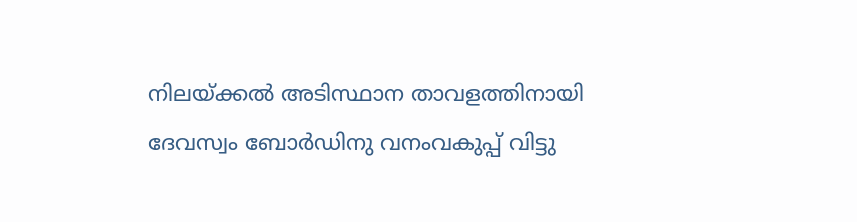നിലയ്ക്കൽ അടിസ്ഥാന താവളത്തിനായി ദേവസ്വം ബോർഡിനു വനംവകുപ്പ് വിട്ടു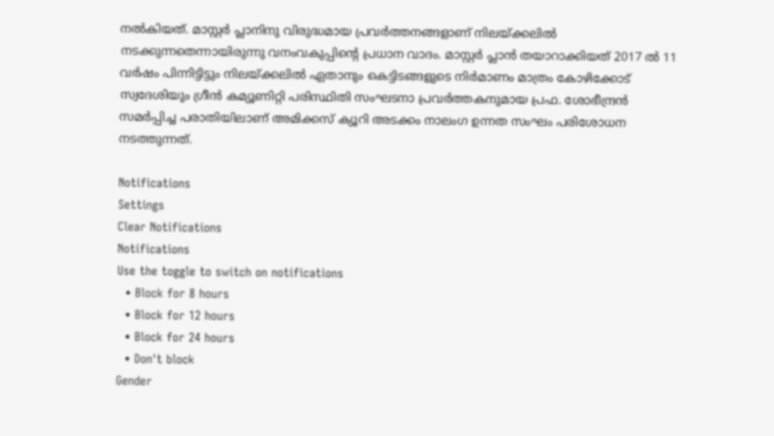നൽകിയത്. മാസ്റ്റർ പ്ലാനിനു വിരുദ്ധമായ പ്രവർത്തനങ്ങളാണ് നിലയ്ക്കലിൽ നടക്കുന്നതെന്നായിരുന്നു വനംവകുപ്പിന്റെ പ്രധാന വാദം. മാസ്റ്റർ പ്ലാൻ തയാറാക്കിയത് 2017 ൽ 11 വർഷം പിന്നിട്ടിട്ടും നിലയ്ക്കലിൽ ഏതാനും കെട്ടിടങ്ങളുടെ നിർമാണം മാത്രം കോഴിക്കോട് സ്വദേശിയും ഗ്രീൻ കമ്യൂണിറ്റി പരിസ്ഥിതി സംഘടനാ പ്രവർത്തകനുമായ പ്രഫ. ശോഭീന്ദ്രൻ സമർപ്പിച്ച പരാതിയിലാണ് അമിക്കസ് ക്യൂറി അടക്കം നാലംഗ ഉന്നത സംഘം പരിശോധന നടത്തുന്നത്.

Notifications
Settings
Clear Notifications
Notifications
Use the toggle to switch on notifications
  • Block for 8 hours
  • Block for 12 hours
  • Block for 24 hours
  • Don't block
Gender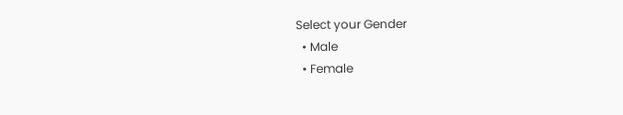Select your Gender
  • Male
  • Female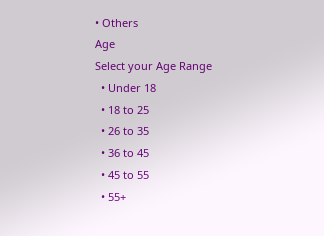• Others
Age
Select your Age Range
  • Under 18
  • 18 to 25
  • 26 to 35
  • 36 to 45
  • 45 to 55
  • 55+